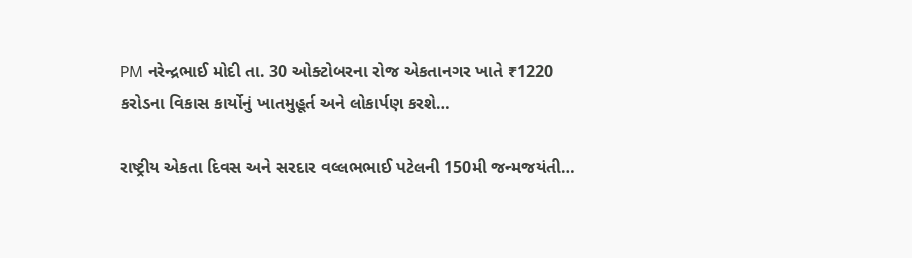PM નરેન્દ્રભાઈ મોદી તા. 30 ઓક્ટોબરના રોજ એકતાનગર ખાતે ₹1220 કરોડના વિકાસ કાર્યોનું ખાતમુહૂર્ત અને લોકાર્પણ કરશે…

રાષ્ટ્રીય એકતા દિવસ અને સરદાર વલ્લભભાઈ પટેલની 150મી જન્મજયંતી…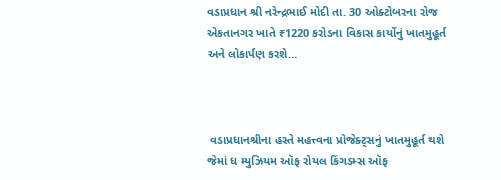વડાપ્રધાન શ્રી નરેન્દ્રભાઈ મોદી તા. 30 ઓક્ટોબરના રોજ એકતાનગર ખાતે ₹1220 કરોડના વિકાસ કાર્યોનું ખાતમુહૂર્ત અને લોકાર્પણ કરશે…



 વડાપ્રધાનશ્રીના હસ્તે મહત્ત્વના પ્રોજેક્ટ્સનું ખાતમુહૂર્ત થશે જેમાં ધ મ્યુઝિયમ ઑફ રોયલ કિંગડમ્સ ઑફ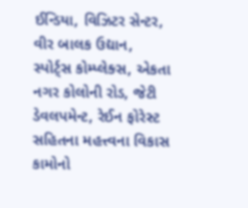ઈન્ડિયા, વિઝિટર સેન્ટર, વીર બાલક ઉદ્યાન, સ્પોર્ટ્સ કોમ્પ્લેક્સ, એકતા નગર કોલોની રોડ, જેટી ડેવલપમેન્ટ, રેઈન ફોરેસ્ટ સહિતના મહત્ત્વના વિકાસ કામોનો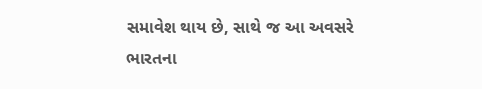સમાવેશ થાય છે, સાથે જ આ અવસરે ભારતના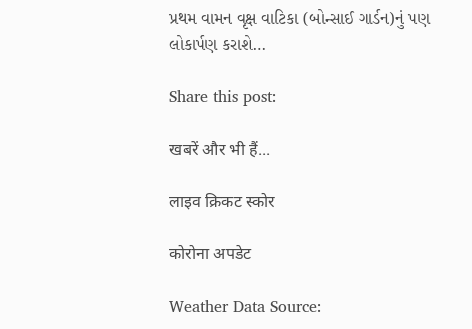પ્રથમ વામન વૃક્ષ વાટિકા (બોન્સાઈ ગાર્ડન)નું પણ લોકાર્પણ કરાશે…

Share this post:

खबरें और भी हैं...

लाइव क्रिकट स्कोर

कोरोना अपडेट

Weather Data Source: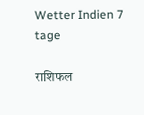Wetter Indien 7 tage

राशिफल